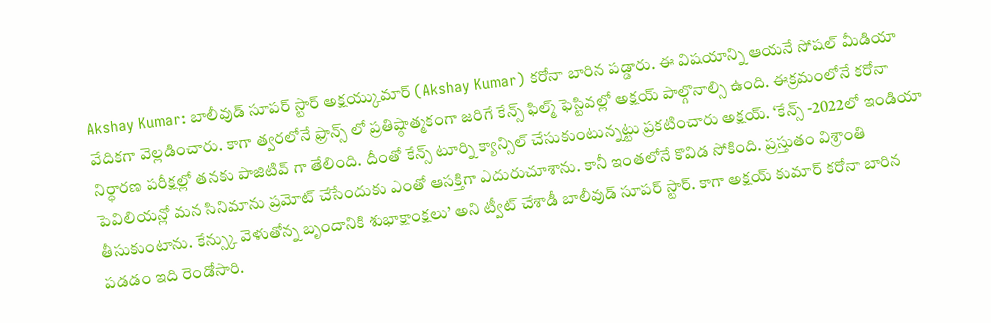Akshay Kumar: బాలీవుడ్ సూపర్ స్టార్ అక్షయ్కుమార్ (Akshay Kumar) కరోనా బారిన పడ్డారు. ఈ విషయాన్ని ఆయనే సోషల్ మీడియా వేదికగా వెల్లడించారు. కాగా త్వరలోనే ఫ్రాన్స్ లో ప్రతిష్ఠాత్మకంగా జరిగే కేన్స్ ఫిల్మ్ ఫెస్టివల్లో అక్షయ్ పాల్గొనాల్సి ఉంది. ఈక్రమంలోనే కరోనా నిర్ధారణ పరీక్షల్లో తనకు పాజిటివ్ గా తేలింది. దీంతో కేన్స్ టూర్ని క్యాన్సిల్ చేసుకుంటున్నట్టు ప్రకటించారు అక్షయ్. ‘కేన్స్ -2022లో ఇండియా పెవిలియన్లో మన సినిమాను ప్రమోట్ చేసేందుకు ఎంతో ఆసక్తిగా ఎదురుచూశాను. కానీ ఇంతలోనే కొవిడ సోకింది. ప్రస్తుతం విశ్రాంతి తీసుకుంటాను. కేన్స్కు వెళుతోన్న బృందానికి శుభాక్షాంక్షలు’ అని ట్వీట్ చేశాడీ బాలీవుడ్ సూపర్ స్టార్. కాగా అక్షయ్ కుమార్ కరోనా బారిన పడడం ఇది రెండోసారి.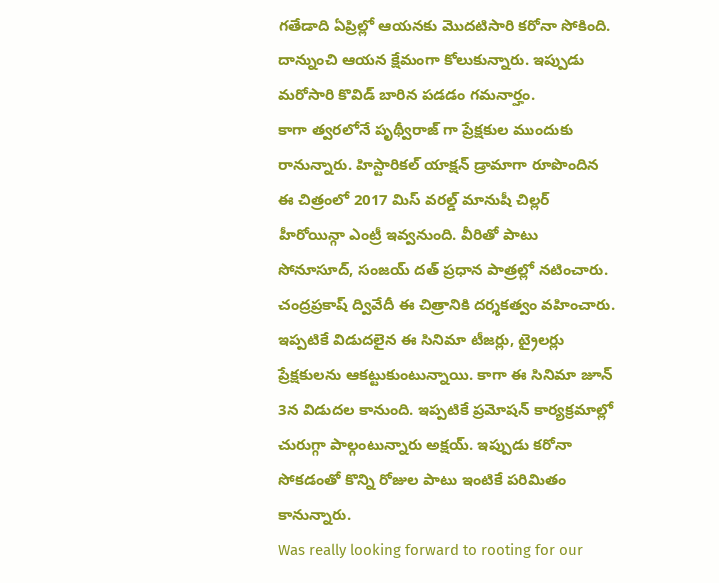గతేడాది ఏప్రిల్లో ఆయనకు మొదటిసారి కరోనా సోకింది. దాన్నుంచి ఆయన క్షేమంగా కోలుకున్నారు. ఇప్పుడు మరోసారి కొవిడ్ బారిన పడడం గమనార్హం.
కాగా త్వరలోనే పృథ్వీరాజ్ గా ప్రేక్షకుల ముందుకు రానున్నారు. హిస్టారికల్ యాక్షన్ డ్రామాగా రూపొందిన ఈ చిత్రంలో 2017 మిస్ వరల్డ్ మానుషీ చిల్లర్ హీరోయిన్గా ఎంట్రీ ఇవ్వనుంది. వీరితో పాటు సోనూసూద్, సంజయ్ దత్ ప్రధాన పాత్రల్లో నటించారు. చంద్రప్రకాష్ ద్వివేదీ ఈ చిత్రానికి దర్శకత్వం వహించారు. ఇప్పటికే విడుదలైన ఈ సినిమా టీజర్లు, ట్రైలర్లు ప్రేక్షకులను ఆకట్టుకుంటున్నాయి. కాగా ఈ సినిమా జూన్ 3న విడుదల కానుంది. ఇప్పటికే ప్రమోషన్ కార్యక్రమాల్లో చురుగ్గా పాల్గంటున్నారు అక్షయ్. ఇప్పుడు కరోనా సోకడంతో కొన్ని రోజుల పాటు ఇంటికే పరిమితం కానున్నారు.
Was really looking forward to rooting for our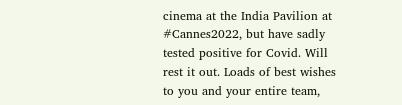cinema at the India Pavilion at #Cannes2022, but have sadly tested positive for Covid. Will rest it out. Loads of best wishes to you and your entire team,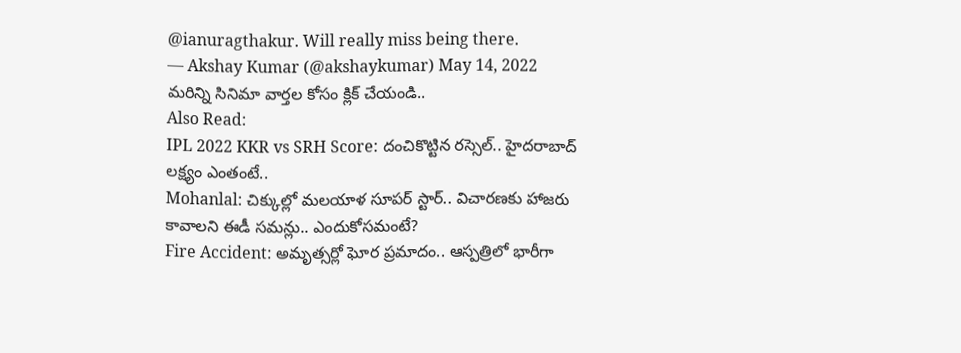@ianuragthakur. Will really miss being there.
— Akshay Kumar (@akshaykumar) May 14, 2022
మరిన్ని సినిమా వార్తల కోసం క్లిక్ చేయండి..
Also Read:
IPL 2022 KKR vs SRH Score: దంచికొట్టిన రస్సెల్.. హైదరాబాద్ లక్ష్యం ఎంతంటే..
Mohanlal: చిక్కుల్లో మలయాళ సూపర్ స్టార్.. విచారణకు హాజరు కావాలని ఈడీ సమన్లు.. ఎందుకోసమంటే?
Fire Accident: అమృత్సర్లో ఘోర ప్రమాదం.. ఆస్పత్రిలో భారీగా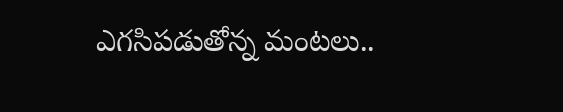ఎగసిపడుతోన్న మంటలు..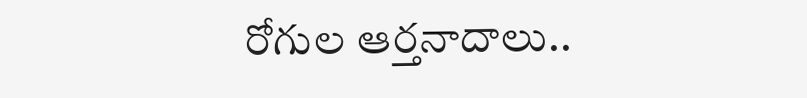రోగుల ఆర్తనాదాలు..